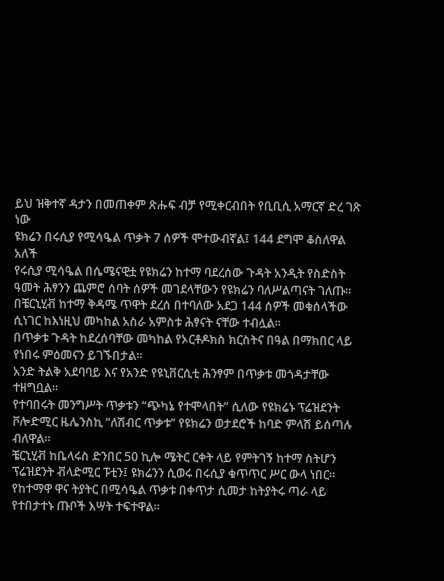ይህ ዝቅተኛ ዳታን በመጠቀም ጽሑፍ ብቻ የሚቀርብበት የቢቢሲ አማርኛ ድረ ገጽ ነው
ዩክሬን በሩሲያ የሚሳዔል ጥቃት 7 ሰዎች ሞተውብኛል፤ 144 ደግሞ ቆስለዋል አለች
የሩሲያ ሚሳዔል በሴሜናዊቷ የዩክሬን ከተማ ባደረሰው ጉዳት አንዲት የስድስት ዓመት ሕፃንን ጨምሮ ሰባት ሰዎች መገደላቸውን የዩክሬን ባለሥልጣናት ገለጡ።
በቼርኒሂቭ ከተማ ቅዳሜ ጥዋት ደረሰ በተባለው አደጋ 144 ሰዎች መቁሰላችው ሲነገር ከእነዚህ መካከል አስራ አምስቱ ሕፃናት ናቸው ተብሏል።
በጥቃቱ ጉዳት ከደረሰባቸው መካከል የኦርቶዶክስ ክርስትና በዓል በማክበር ላይ የነበሩ ምዕመናን ይገኙበታል።
አንድ ትልቅ አደባባይ እና የአንድ የዩኒቨርሲቲ ሕንፃም በጥቃቱ መጎዳታቸው ተዘግቧል።
የተባበሩት መንግሥት ጥቃቱን “ጭካኔ የተሞላበት” ሲለው የዩክሬኑ ፕሬዝደንት ቮሎድሚር ዜሌንስኪ “ለሽብር ጥቃቱ” የዩክሬን ወታደሮች ከባድ ምላሽ ይሰጣሉ ብለዋል።
ቼርኒሂቭ ከቤላሩስ ድንበር 50 ኪሎ ሜትር ርቀት ላይ የምትገኝ ከተማ ስትሆን ፕሬዝደንት ቭላድሚር ፑቲን፤ ዩክሬንን ሲወሩ በሩሲያ ቁጥጥር ሥር ውላ ነበር።
የከተማዋ ዋና ትያትር በሚሳዔል ጥቃቱ በቀጥታ ሲመታ ከትያትሩ ጣራ ላይ የተበታተኑ ጡቦች እሣት ተፍተዋል።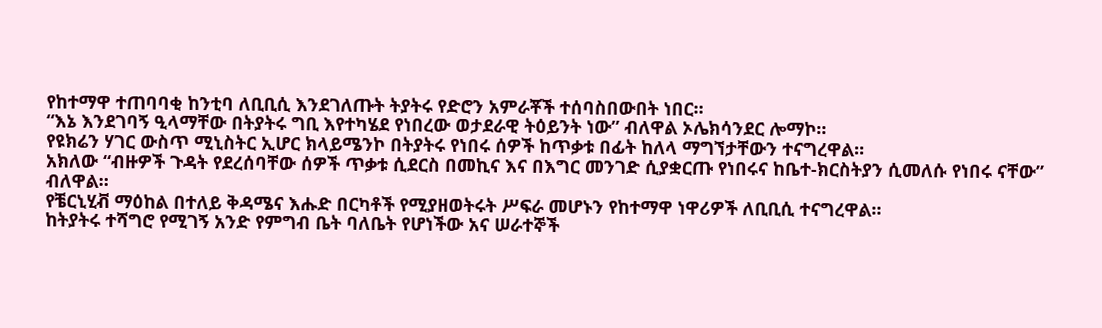የከተማዋ ተጠባባቂ ከንቲባ ለቢቢሲ እንደገለጡት ትያትሩ የድሮን አምራቾች ተሰባስበውበት ነበር።
“እኔ እንደገባኝ ዒላማቸው በትያትሩ ግቢ እየተካሄደ የነበረው ወታደራዊ ትዕይንት ነው” ብለዋል ኦሌክሳንደር ሎማኮ።
የዩክሬን ሃገር ውስጥ ሚኒስትር ኢሆር ክላይሜንኮ በትያትሩ የነበሩ ሰዎች ከጥቃቱ በፊት ከለላ ማግኘታቸውን ተናግረዋል።
አክለው “ብዙዎች ጉዳት የደረሰባቸው ሰዎች ጥቃቱ ሲደርስ በመኪና እና በእግር መንገድ ሲያቋርጡ የነበሩና ከቤተ-ክርስትያን ሲመለሱ የነበሩ ናቸው” ብለዋል።
የቼርኒሂቭ ማዕከል በተለይ ቅዳሜና እሑድ በርካቶች የሚያዘወትሩት ሥፍራ መሆኑን የከተማዋ ነዋሪዎች ለቢቢሲ ተናግረዋል።
ከትያትሩ ተሻግሮ የሚገኝ አንድ የምግብ ቤት ባለቤት የሆነችው አና ሠራተኞች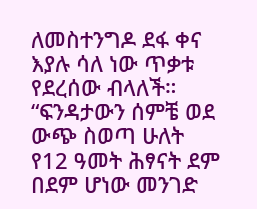ለመስተንግዶ ደፋ ቀና እያሉ ሳለ ነው ጥቃቱ የደረሰው ብላለች።
“ፍንዳታውን ሰምቼ ወደ ውጭ ስወጣ ሁለት የ12 ዓመት ሕፃናት ደም በደም ሆነው መንገድ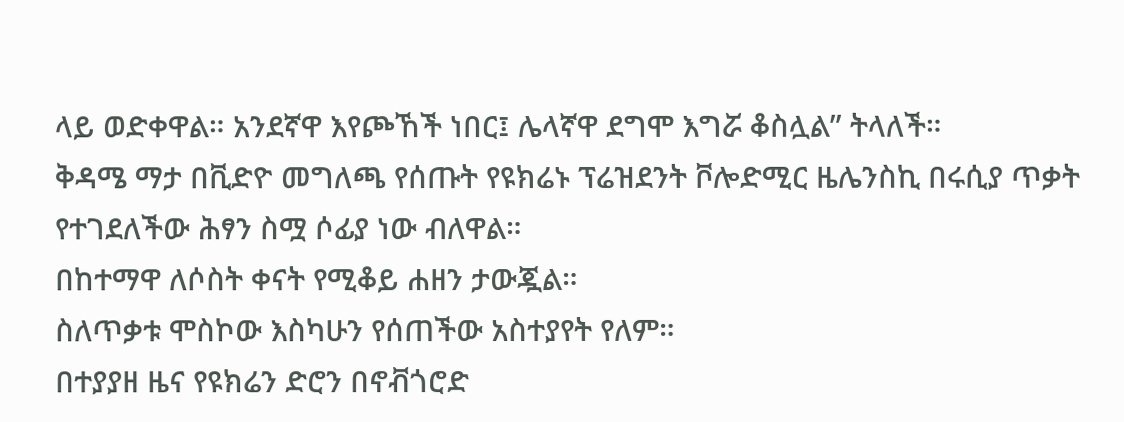ላይ ወድቀዋል። አንደኛዋ እየጮኸች ነበር፤ ሌላኛዋ ደግሞ እግሯ ቆስሏል” ትላለች።
ቅዳሜ ማታ በቪድዮ መግለጫ የሰጡት የዩክሬኑ ፕሬዝደንት ቮሎድሚር ዜሌንስኪ በሩሲያ ጥቃት የተገደለችው ሕፃን ስሟ ሶፊያ ነው ብለዋል።
በከተማዋ ለሶስት ቀናት የሚቆይ ሐዘን ታውጇል።
ስለጥቃቱ ሞስኮው እስካሁን የሰጠችው አስተያየት የለም።
በተያያዘ ዜና የዩክሬን ድሮን በኖቭጎሮድ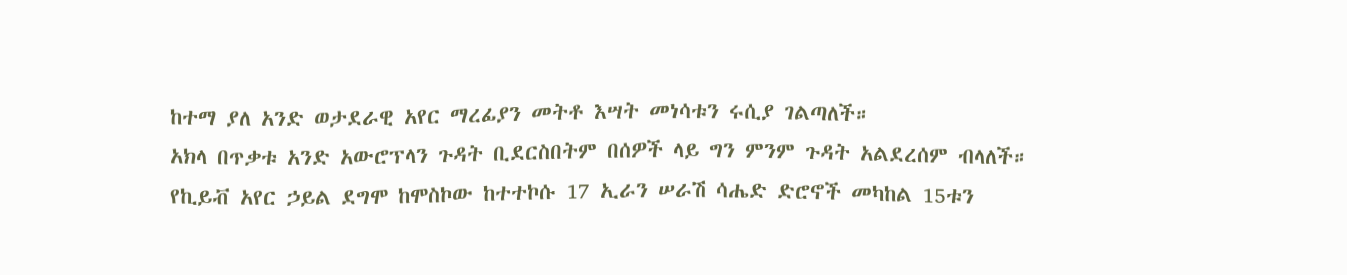ከተማ ያለ አንድ ወታደራዊ አየር ማረፊያን መትቶ እሣት መነሳቱን ሩሲያ ገልጣለች።
አክላ በጥቃቱ አንድ አውሮፕላን ጉዳት ቢደርስበትም በሰዎች ላይ ግን ምንም ጉዳት አልደረሰም ብላለች።
የኪይቭ አየር ኃይል ደግሞ ከሞስኮው ከተተኮሱ 17 ኢራን ሠራሽ ሳሔድ ድሮኖች መካከል 15ቱን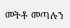መትቶ መጣሉን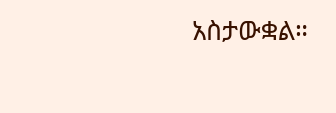አስታውቋል።